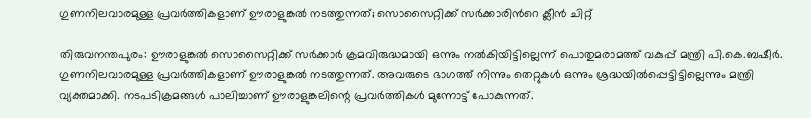ഗുണനിലവാരമുള്ള പ്രവര്‍ത്തികളാണ് ഊരാളുങ്കല്‍ നടത്തുന്നത്; സൊസൈറ്റിക്ക് സർക്കാരിന്‍റെ ക്ലീൻ ചിറ്റ്

തിരുവനന്തപുരം: ഊരാളുങ്കല്‍ സൊസൈറ്റിക്ക് സര്‍ക്കാര്‍ ക്രമവിരുദ്ധമായി ഒന്നും നല്‍കിയിട്ടില്ലെന്ന് പൊതുമരാമത്ത് വകുപ്പ് മന്ത്രി പി.കെ.ബഷീര്‍. ഗുണനിലവാരമുള്ള പ്രവര്‍ത്തികളാണ് ഊരാളുങ്കല്‍ നടത്തുന്നത്. അവരുടെ ഭാഗത്ത് നിന്നും തെറ്റുകള്‍ ഒന്നും ശ്രദ്ധയില്‍പ്പെട്ടിട്ടില്ലെന്നും മന്ത്രി വ്യക്തമാക്കി. നടപടിക്രമങ്ങള്‍ പാലിച്ചാണ് ഊരാളുങ്കലിന്റെ പ്രവര്‍ത്തികള്‍ മുന്നോട്ട് പോകുന്നത്.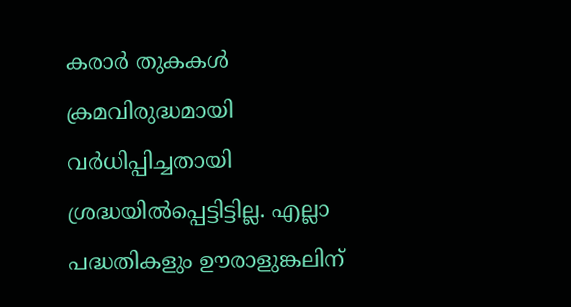കരാര്‍ തുകകള്‍ ക്രമവിരുദ്ധമായി വര്‍ധിപ്പിച്ചതായി ശ്രദ്ധയില്‍പ്പെട്ടിട്ടില്ല. എല്ലാ പദ്ധതികളും ഊരാളുങ്കലിന്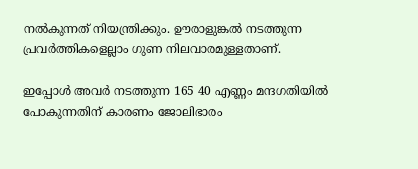നല്‍കുന്നത് നിയന്ത്രിക്കും. ഊരാളുങ്കല്‍ നടത്തുന്ന പ്രവര്‍ത്തികളെല്ലാം ഗുണ നിലവാരമുള്ളതാണ്.

ഇപ്പോള്‍ അവര്‍ നടത്തുന്ന 165 40 എണ്ണം മന്ദഗതിയില്‍ പോകുന്നതിന് കാരണം ജോലിഭാരം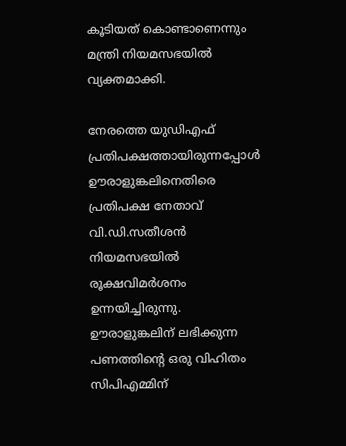കൂടിയത് കൊണ്ടാണെന്നും മന്ത്രി നിയമസഭയില്‍ വ്യക്തമാക്കി.

നേരത്തെ യുഡിഎഫ് പ്രതിപക്ഷത്തായിരുന്നപ്പോള്‍ ഊരാളുങ്കലിനെതിരെ പ്രതിപക്ഷ നേതാവ് വി.ഡി.സതീശന്‍ നിയമസഭയില്‍ രൂക്ഷവിമര്‍ശനം ഉന്നയിച്ചിരുന്നു. ഊരാളുങ്കലിന് ലഭിക്കുന്ന പണത്തിന്‍റെ ഒരു വിഹിതം സിപിഎമ്മിന്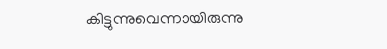കിട്ടുന്നുവെന്നായിരുന്നു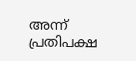അന്ന് പ്രതിപക്ഷ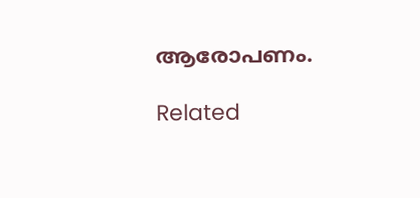ആരോപണം.

Related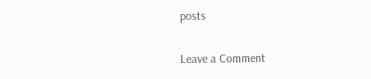posts

Leave a Comment